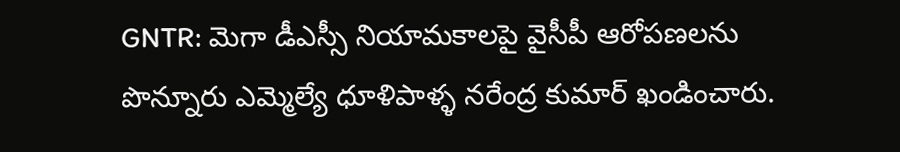GNTR: మెగా డీఎస్సీ నియామకాలపై వైసీపీ ఆరోపణలను పొన్నూరు ఎమ్మెల్యే ధూళిపాళ్ళ నరేంద్ర కుమార్ ఖండించారు.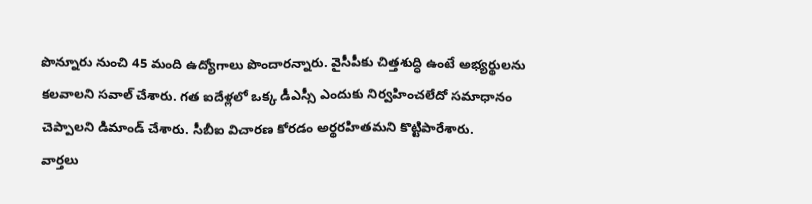పొన్నూరు నుంచి 45 మంది ఉద్యోగాలు పొందారన్నారు. వైసీపీకు చిత్తశుద్ధి ఉంటే అభ్యర్థులను కలవాలని సవాల్ చేశారు. గత ఐదేళ్లలో ఒక్క డీఎస్సీ ఎందుకు నిర్వహించలేదో సమాధానం చెప్పాలని డిమాండ్ చేశారు. సీబీఐ విచారణ కోరడం అర్థరహితమని కొట్టిపారేశారు.
వార్తలు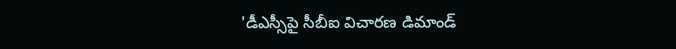'డీఎస్సీపై సీబీఐ విచారణ డిమాండ్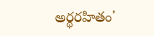అర్థరహితం'